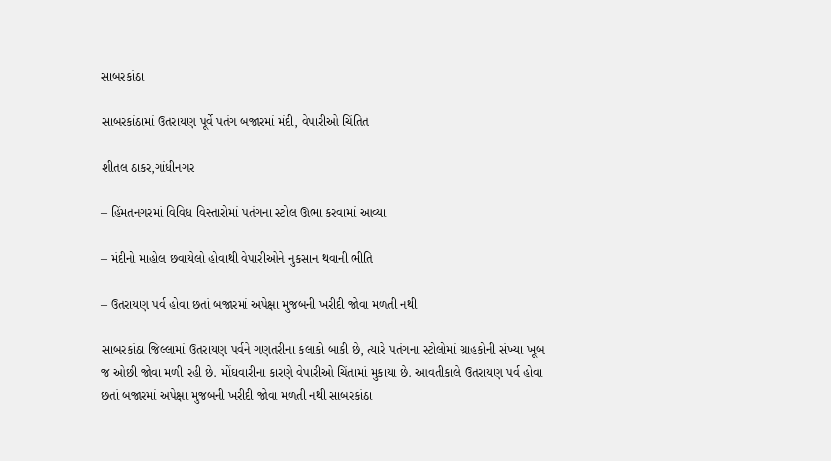સાબરકાંઠા

સાબરકાંઠામાં ઉતરાયણ પૂર્વે પતંગ બજારમાં મંદી, વેપારીઓ ચિંતિત

શીતલ ઠાકર,ગાંધીનગર

– હિંમતનગરમાં વિવિધ વિસ્તારોમાં પતંગના સ્ટોલ ઊભા કરવામાં આવ્યા

– મંદીનો માહોલ છવાયેલો હોવાથી વેપારીઓને નુકસાન થવાની ભીતિ

– ઉતરાયણ પર્વ હોવા છતાં બજારમાં અપેક્ષા મુજબની ખરીદી જોવા મળતી નથી

સાબરકાંઠા જિલ્લામાં ઉતરાયણ પર્વને ગણતરીના કલાકો બાકી છે, ત્યારે પતંગના સ્ટોલોમાં ગ્રાહકોની સંખ્યા ખૂબ જ ઓછી જોવા મળી રહી છે. મોંઘવારીના કારણે વેપારીઓ ચિંતામાં મુકાયા છે. આવતીકાલે ઉતરાયણ પર્વ હોવા છતાં બજારમાં અપેક્ષા મુજબની ખરીદી જોવા મળતી નથી સાબરકાંઠા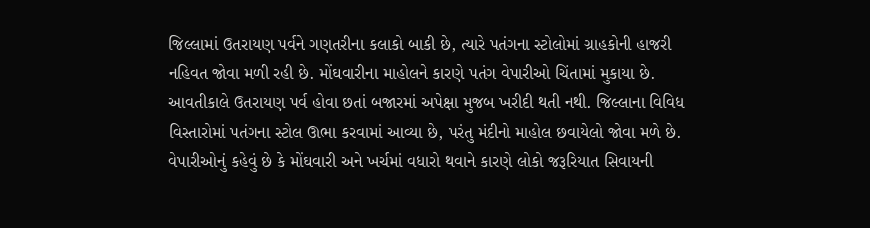જિલ્લામાં ઉતરાયણ પર્વને ગણતરીના કલાકો બાકી છે, ત્યારે પતંગના સ્ટોલોમાં ગ્રાહકોની હાજરી નહિવત જોવા મળી રહી છે. મોંઘવારીના માહોલને કારણે પતંગ વેપારીઓ ચિંતામાં મુકાયા છે. આવતીકાલે ઉતરાયણ પર્વ હોવા છતાં બજારમાં અપેક્ષા મુજબ ખરીદી થતી નથી. જિલ્લાના વિવિધ વિસ્તારોમાં પતંગના સ્ટોલ ઊભા કરવામાં આવ્યા છે, પરંતુ મંદીનો માહોલ છવાયેલો જોવા મળે છે. વેપારીઓનું કહેવું છે કે મોંઘવારી અને ખર્ચમાં વધારો થવાને કારણે લોકો જરૂરિયાત સિવાયની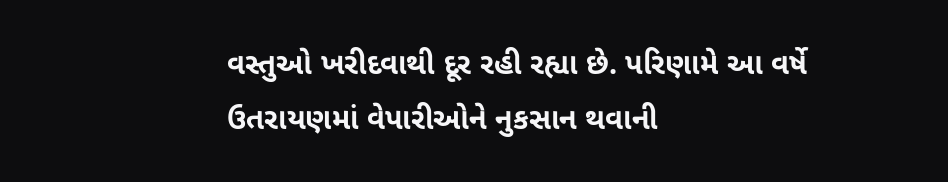વસ્તુઓ ખરીદવાથી દૂર રહી રહ્યા છે. પરિણામે આ વર્ષે ઉતરાયણમાં વેપારીઓને નુકસાન થવાની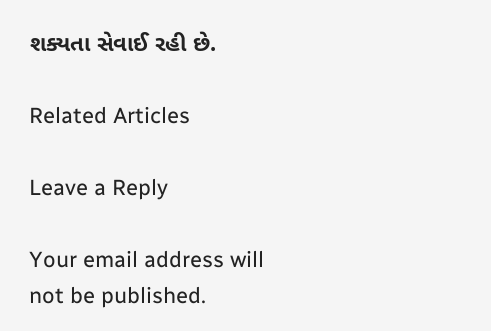શક્યતા સેવાઈ રહી છે.

Related Articles

Leave a Reply

Your email address will not be published.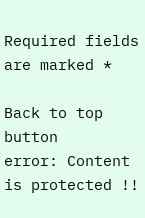Required fields are marked *

Back to top button
error: Content is protected !!